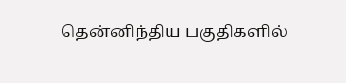தென்னிந்திய பகுதிகளில்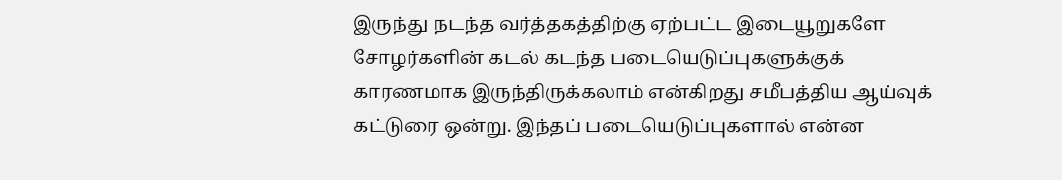இருந்து நடந்த வர்த்தகத்திற்கு ஏற்பட்ட இடையூறுகளே சோழர்களின் கடல் கடந்த படையெடுப்புகளுக்குக் காரணமாக இருந்திருக்கலாம் என்கிறது சமீபத்திய ஆய்வுக் கட்டுரை ஒன்று. இந்தப் படையெடுப்புகளால் என்ன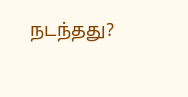நடந்தது?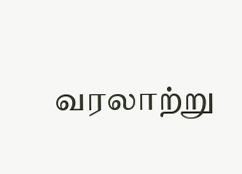வரலாற்று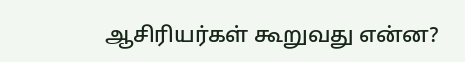ஆசிரியர்கள் கூறுவது என்ன?